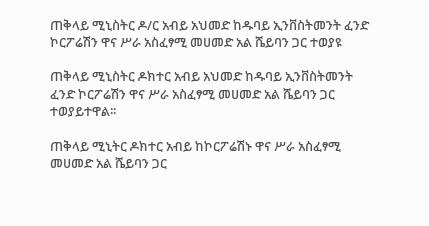ጠቅላይ ሚኒስትር ዶ/ር አብይ አህመድ ከዱባይ ኢንቨስትመንት ፈንድ ኮርፖሬሽን ዋና ሥራ አስፈፃሚ መሀመድ አል ሼይባን ጋር ተወያዩ

ጠቅላይ ሚኒስትር ዶክተር አብይ አህመድ ከዱባይ ኢንቨስትመንት ፈንድ ኮርፖሬሽን ዋና ሥራ አስፈፃሚ መሀመድ አል ሼይባን ጋር ተወያይተዋል፡፡

ጠቅላይ ሚኒትር ዶክተር አብይ ከኮርፖሬሽኑ ዋና ሥራ አስፈፃሚ መሀመድ አል ሼይባን ጋር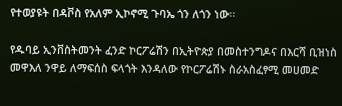የተወያዩት በዳቮስ የአለም ኢኮኖሚ ጉባኤ ጎን ለጎን ነው፡፡

የዱባይ ኢንቨስትመንት ፈንድ ኮርፖሬሽን በኢትዮጵያ በመስተንግዶና በእርሻ ቢዝነስ መዋእለ ንዋይ ለማፍሰስ ፍላጎት እንዳለው የኮርፖሬሽኑ ስራአስፈፃሚ መሀመድ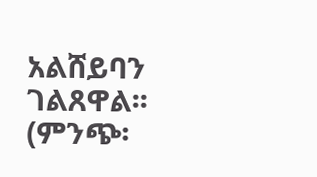አልሸይባን ገልጸዋል፡፡ (ምንጭ፡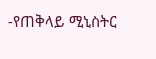-የጠቅላይ ሚኒስትር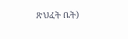ጽህፈት ቤት)